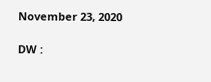November 23, 2020

DW :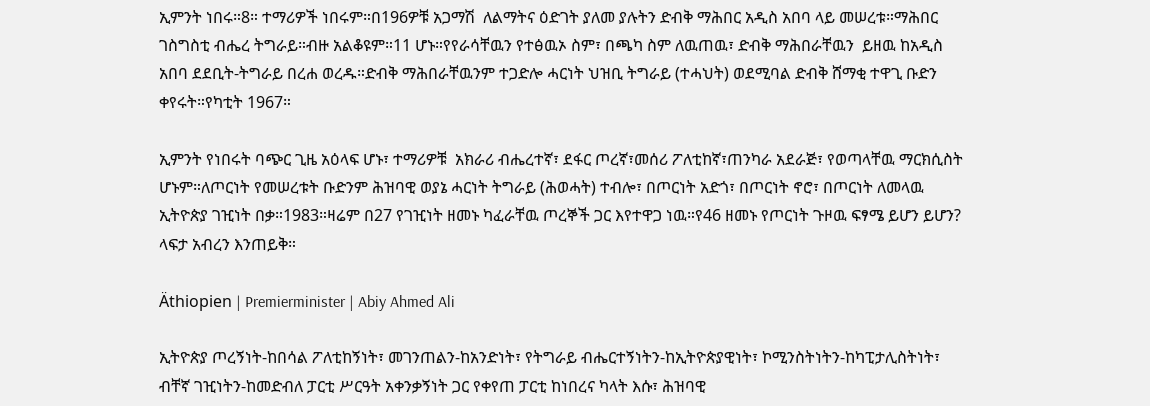ኢምንት ነበሩ።8። ተማሪዎች ነበሩም።በ196ዎቹ አጋማሽ  ለልማትና ዕድገት ያለመ ያሉትን ድብቅ ማሕበር አዲስ አበባ ላይ መሠረቱ።ማሕበር ገስግስቲ ብሔረ ትግራይ።ብዙ አልቆዩም።11 ሆኑ።የየራሳቸዉን የተፅዉኦ ስም፣ በጫካ ስም ለዉጠዉ፣ ድብቅ ማሕበራቸዉን  ይዘዉ ከአዲስ አበባ ደደቢት-ትግራይ በረሐ ወረዱ።ድብቅ ማሕበራቸዉንም ተጋድሎ ሓርነት ህዝቢ ትግራይ (ተሓህት) ወደሚባል ድብቅ ሸማቂ ተዋጊ ቡድን ቀየሩት።የካቲት 1967።

ኢምንት የነበሩት ባጭር ጊዜ አዕላፍ ሆኑ፣ ተማሪዎቹ  አክራሪ ብሔረተኛ፣ ደፋር ጦረኛ፣መሰሪ ፖለቲከኛ፣ጠንካራ አደራጅ፣ የወጣላቸዉ ማርክሲስት ሆኑም።ለጦርነት የመሠረቱት ቡድንም ሕዝባዊ ወያኔ ሓርነት ትግራይ (ሕወሓት) ተብሎ፣ በጦርነት አድጎ፣ በጦርነት ኖሮ፣ በጦርነት ለመላዉ ኢትዮጵያ ገዢነት በቃ።1983።ዛሬም በ27 የገዢነት ዘመኑ ካፈራቸዉ ጦረኞች ጋር እየተዋጋ ነዉ።የ46 ዘመኑ የጦርነት ጉዞዉ ፍፃሜ ይሆን ይሆን? ላፍታ አብረን እንጠይቅ።

Äthiopien | Premierminister | Abiy Ahmed Ali

ኢትዮጵያ ጦረኝነት-ከበሳል ፖለቲከኝነት፣ መገንጠልን-ከአንድነት፣ የትግራይ ብሔርተኝነትን-ከኢትዮጵያዊነት፣ ኮሚንስትነትን-ከካፒታሊስትነት፣ ብቸኛ ገዢነትን-ከመድብለ ፓርቲ ሥርዓት አቀንቃኝነት ጋር የቀየጠ ፓርቲ ከነበረና ካላት እሱ፣ ሕዝባዊ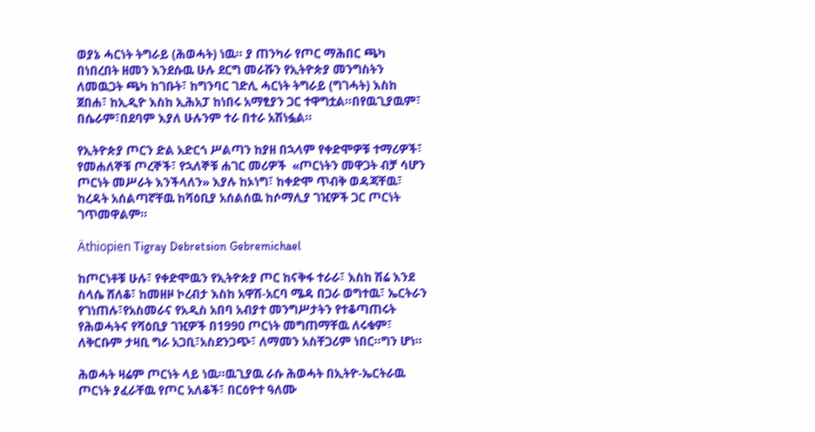ወያኔ ሓርነት ትግራይ (ሕወሓት) ነዉ። ያ ጠንካራ የጦር ማሕበር ጫካ በነበረበት ዘመን እንደሱዉ ሁሉ ደርግ መራሹን የኢትዮጵያ መንግስትን ለመዉጋት ጫካ ከገቡት፣ ከግንባር ገድሊ ሓርነት ትግራይ (ግገሓት) እስከ ጀበሐ፣ ከኢዲዮ እስከ ኢሕአፓ ከነበሩ አማፂያን ጋር ተዋግቷል።በየዉጊያዉም፣ በሴራም፣በደባም እያለ ሁሉንም ተራ በተራ አሽነፏል።

የኢትዮጵያ ጦርን ድል አድርጎ ሥልጣን ከያዘ በኋላም የቀድሞዎቹ ተማሪዎች፣ የመሐለኞቹ ጦረኞች፣ የኋለኞቹ ሐገር መሪዎች  «ጦርነትን መዋጋት ብቻ ሳሆን ጦርነት መሥራት እንችላለን» እያሉ ከኦነግ፣ ከቀድሞ ጥብቅ ወዳጃቸዉ፣ ከረዳት አሰልጣኛቸዉ ከሻዕቢያ አሰልሰዉ ከሶማሊያ ገዢዎች ጋር ጦርነት ገጥመዋልም።

Äthiopien Tigray Debretsion Gebremichael

ከጦርነቶቹ ሁሉ፣ የቀድሞዉን የኢትዮጵያ ጦር ከናቅፋ ተራራ፣ እስከ ሽሬ እንደ ስላሴ ሸለቆ፣ ከመዘዞ ኮረብታ እስከ አዋሽ-አርባ ሜዳ በጋራ ወግተዉ፣ ኤርትራን የገነጠሉ፣የአስመራና የአዲስ አበባ አብያተ መንግሥታትን የተቆጣጠሩት የሕወሓትና የሻዕቢያ ገዢዎች በ1990 ጦርነት መግጠማቸዉ ለሩቁም፣ ለቅርቡም ታዛቢ ግራ አጋቢ፣አስደንጋጭ፣ ለማመን አስቸጋሪም ነበር።ግን ሆነ።

ሕወሓት ዛሬም ጦርነት ላይ ነዉ።ዉጊያዉ ራሱ ሕወሓት በኢትዮ-ኤርትራዉ ጦርነት ያፈራቸዉ የጦር አለቆች፣ በርዕዮተ ዓለሙ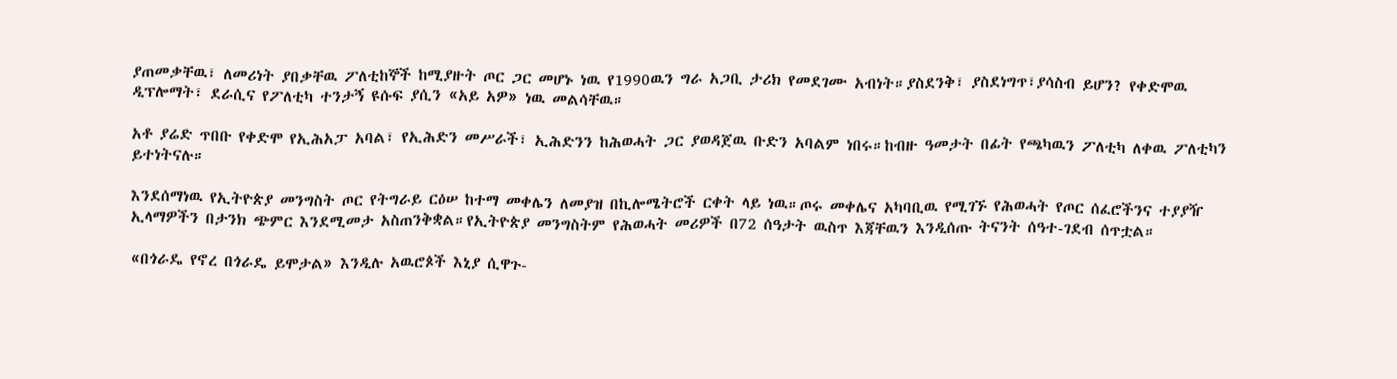ያጠመቃቸዉ፣ ለመሪነት ያበቃቸዉ ፖለቲከኞች ከሚያዙት ጦር ጋር መሆኑ ነዉ የ1990ዉን ግራ አጋቢ ታሪክ የመደገሙ አብነት።ያስደንቅ፣ ያስደነግጥ፣ያሳስብ ይሆን? የቀድሞዉ ዲፕሎማት፣ ደራሲና የፖለቲካ ተንታኝ ዩሱፍ ያሲን «አይ አዎ» ነዉ መልሳቸዉ።

አቶ ያሬድ ጥበቡ የቀድሞ የኢሕአፓ አባል፣ የኢሕድን መሥራች፣ ኢሕድንን ከሕወሓት ጋር ያወዳጀዉ ቡድን አባልም ነበሩ።ከብዙ ዓመታት በፊት የጫካዉን ፖለቲካ ለቀዉ ፖለቲካን ይተነትናሉ።

እንደሰማነዉ የኢትዮጵያ መንግስት ጦር የትግራይ ርዕሠ ከተማ መቀሌን ለመያዝ በኪሎሜትሮች ርቀት ላይ ነዉ።ጦሩ መቀሌና አካባቢዉ የሚገኙ የሕወሓት የጦር ሰፈሮችንና ተያያዥ ኢላማዎችን በታንክ ጭምር እንደሚመታ አስጠንቅቋል።የኢትዮጵያ መንግስትም የሕወሓት መሪዎች በ72 ሰዓታት ዉስጥ እጃቸዉን እንዲሰጡ ትናንት ሰዓተ-ገደብ ሰጥቷል።

«በጎራዴ የኖረ በጎራዴ ይሞታል» እንዲሉ አዉሮጶች እኒያ ሲዋጉ-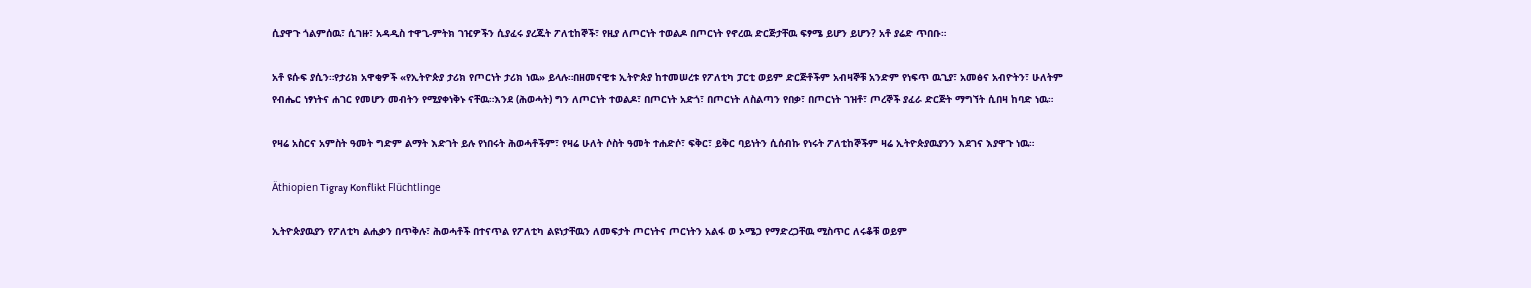ሲያዋጉ ጎልምሰዉ፣ ሲገዙ፣ አዳዲስ ተዋጊ-ምትክ ገዢዎችን ሲያፈሩ ያረጁት ፖለቲከኞች፣ የዚያ ለጦርነት ተወልዶ በጦርነት የኖረዉ ድርጅታቸዉ ፍፃሜ ይሆን ይሆን? አቶ ያሬድ ጥበቡ።

አቶ ዩሱፍ ያሲን።የታሪክ አዋቂዎች «የኢትዮጵያ ታሪክ የጦርነት ታሪክ ነዉ» ይላሉ።በዘመናዊቱ ኢትዮጵያ ከተመሠረቱ የፖለቲካ ፓርቲ ወይም ድርጅቶችም አብዛኞቹ አንድም የነፍጥ ዉጊያ፣ አመፅና አብዮትን፣ ሁለትም የብሔር ነፃነትና ሐገር የመሆን መብትን የሚያቀነቅኑ ናቸዉ።እንደ (ሕወሓት) ግን ለጦርነት ተወልዶ፣ በጦርነት አድጎ፣ በጦርነት ለስልጣን የበቃ፣ በጦርነት ገዝቶ፣ ጦረኞች ያፈራ ድርጅት ማግኘት ሲበዛ ከባድ ነዉ።

የዛሬ አስርና አምስት ዓመት ግድም ልማት እድገት ይሉ የነበሩት ሕወሓቶችም፣ የዛሬ ሁለት ሶስት ዓመት ተሐድሶ፣ ፍቅር፣ ይቅር ባይነትን ሲሰብኩ የነሩት ፖለቲከኞችም ዛሬ ኢትዮጵያዉያንን እደገና እያዋጉ ነዉ።

Äthiopien Tigray Konflikt Flüchtlinge

ኢትዮጵያዉያን የፖለቲካ ልሒቃን በጥቅሉ፣ ሕወሓቶች በተናጥል የፖለቲካ ልዩነታቸዉን ለመፍታት ጦርነትና ጦርነትን አልፋ ወ ኦሜጋ የማድረጋቸዉ ሚስጥር ለሩቆቹ ወይም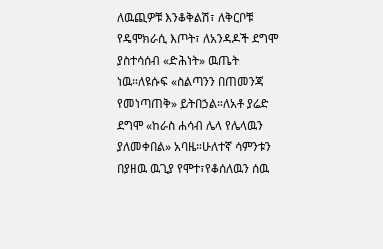ለዉጪዎቹ እንቆቅልሽ፣ ለቅርቦቹ የዴሞክራሲ እጦት፣ ለአንዳዶች ደግሞ ያስተሳሰብ «ድሕነት» ዉጤት ነዉ።ለዩሱፍ «ስልጣንን በጠመንጃ የመነጣጠቅ» ይትበኃል።ለአቶ ያሬድ ደግሞ «ከራስ ሐሳብ ሌላ የሌላዉን ያለመቀበል» አባዜ።ሁለተኛ ሳምንቱን በያዘዉ ዉጊያ የሞተ፣የቆሰለዉን ሰዉ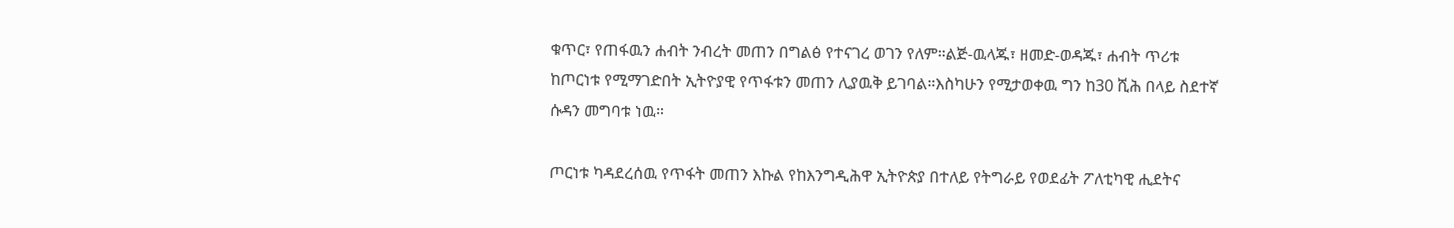ቁጥር፣ የጠፋዉን ሐብት ንብረት መጠን በግልፅ የተናገረ ወገን የለም።ልጅ-ዉላጁ፣ ዘመድ-ወዳጁ፣ ሐብት ጥሪቱ ከጦርነቱ የሚማገድበት ኢትዮያዊ የጥፋቱን መጠን ሊያዉቅ ይገባል።እስካሁን የሚታወቀዉ ግን ከ30 ሺሕ በላይ ስደተኛ ሱዳን መግባቱ ነዉ።

ጦርነቱ ካዳደረሰዉ የጥፋት መጠን እኩል የከእንግዲሕዋ ኢትዮጵያ በተለይ የትግራይ የወደፊት ፖለቲካዊ ሒደትና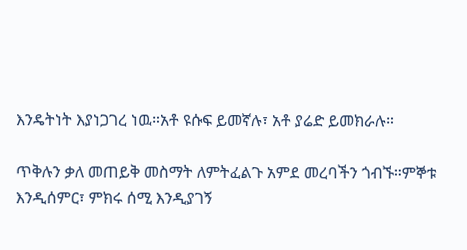እንዴትነት እያነጋገረ ነዉ።አቶ ዩሱፍ ይመኛሉ፣ አቶ ያሬድ ይመክራሉ።

ጥቅሉን ቃለ መጠይቅ መስማት ለምትፈልጉ አምደ መረባችን ጎብኙ።ምኞቱ እንዲሰምር፣ ምክሩ ሰሚ እንዲያገኝ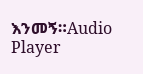እንመኝ።Audio Player